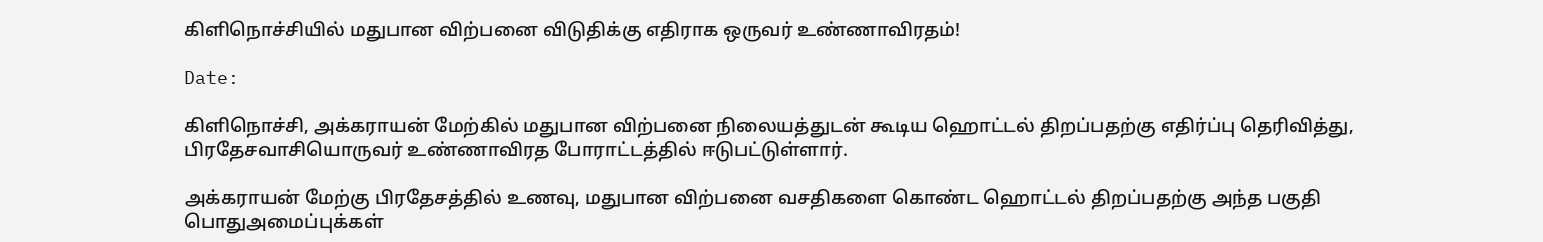கிளிநொச்சியில் மதுபான விற்பனை விடுதிக்கு எதிராக ஒருவர் உண்ணாவிரதம்!

Date:

கிளிநொச்சி, அக்கராயன் மேற்கில் மதுபான விற்பனை நிலையத்துடன் கூடிய ஹொட்டல் திறப்பதற்கு எதிர்ப்பு தெரிவித்து, பிரதேசவாசியொருவர் உண்ணாவிரத போராட்டத்தில் ஈடுபட்டுள்ளார்.

அக்கராயன் மேற்கு பிரதேசத்தில் உணவு, மதுபான விற்பனை வசதிகளை கொண்ட ஹொட்டல் திறப்பதற்கு அந்த பகுதி பொதுஅமைப்புக்கள்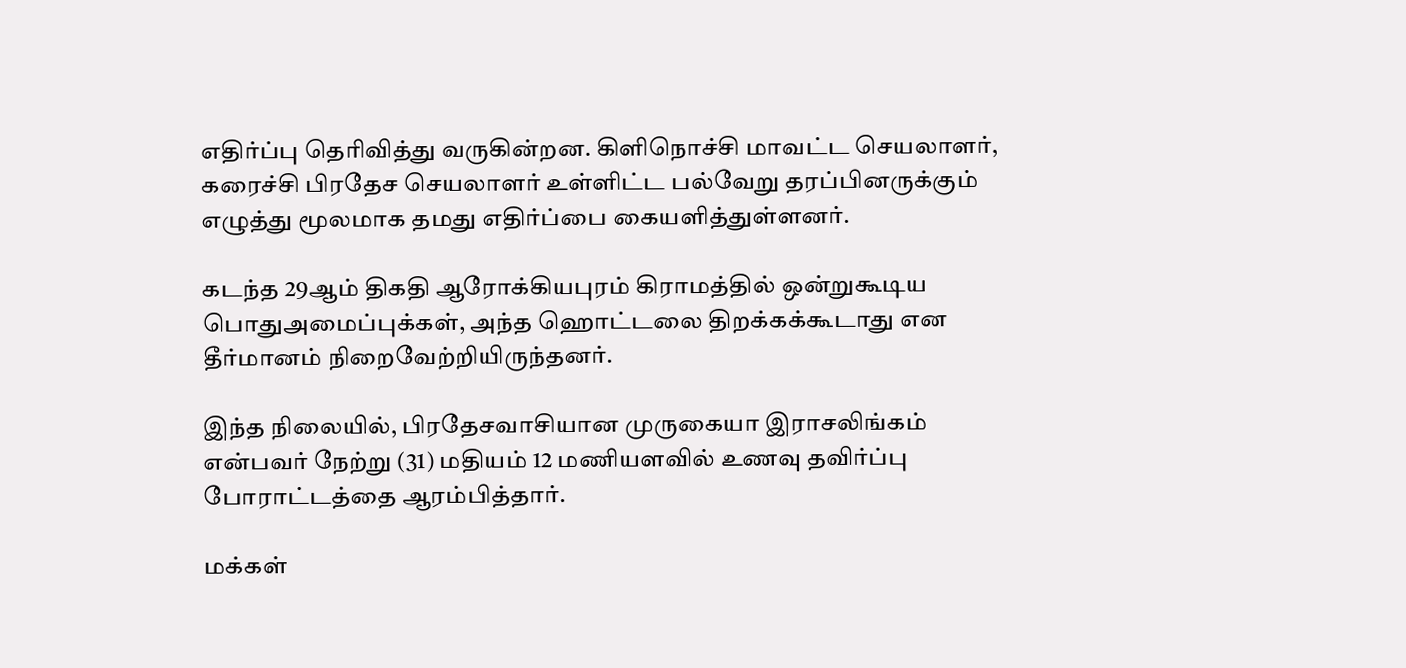எதிர்ப்பு தெரிவித்து வருகின்றன. கிளிநொச்சி மாவட்ட செயலாளர், கரைச்சி பிரதேச செயலாளர் உள்ளிட்ட பல்வேறு தரப்பினருக்கும் எழுத்து மூலமாக தமது எதிர்ப்பை கையளித்துள்ளனர்.

கடந்த 29ஆம் திகதி ஆரோக்கியபுரம் கிராமத்தில் ஒன்றுகூடிய பொதுஅமைப்புக்கள், அந்த ஹொட்டலை திறக்கக்கூடாது என தீர்மானம் நிறைவேற்றியிருந்தனர்.

இந்த நிலையில், பிரதேசவாசியான முருகையா இராசலிங்கம் என்பவர் நேற்று (31) மதியம் 12 மணியளவில் உணவு தவிர்ப்பு போராட்டத்தை ஆரம்பித்தார்.

மக்கள்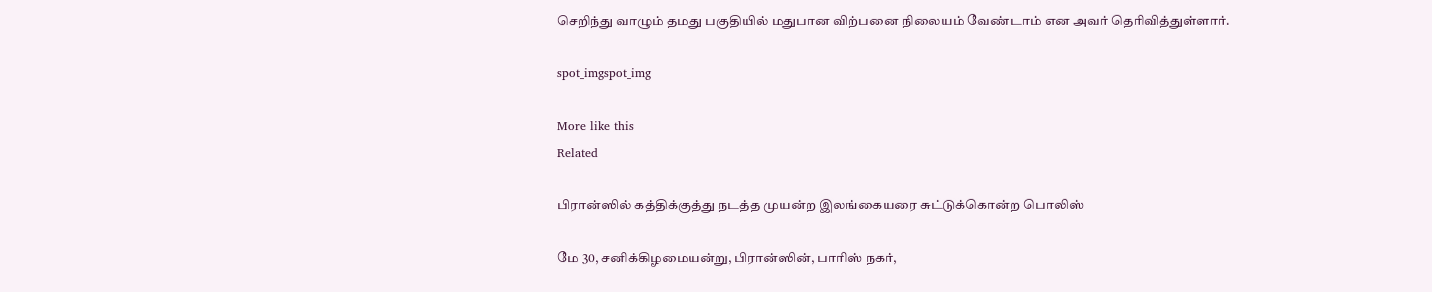செறிந்து வாழும் தமது பகுதியில் மதுபான விற்பனை நிலையம் வேண்டாம் என அவர் தெரிவித்துள்ளார்.

spot_imgspot_img

More like this
Related

பிரான்ஸில் கத்திக்குத்து நடத்த முயன்ற இலங்கையரை சுட்டுக்கொன்ற பொலிஸ்

மே 30, சனிக்கிழமையன்று, பிரான்ஸின், பாரிஸ் நகர்,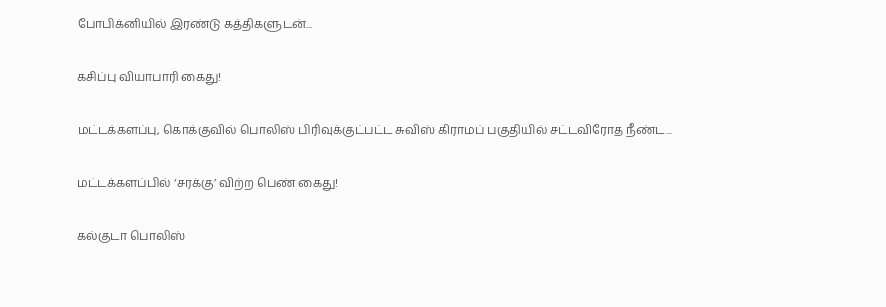போபிக்னியில் இரண்டு கத்திகளுடன்...

கசிப்பு வியாபாரி கைது!

மட்டக்களப்பு, கொக்குவில் பொலிஸ் பிரிவுக்குட்பட்ட சுவிஸ் கிராமப் பகுதியில் சட்டவிரோத நீண்ட...

மட்டக்களப்பில் ‘சரக்கு’ விற்ற பெண் கைது!

கல்குடா பொலிஸ்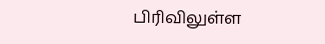பிரிவிலுள்ள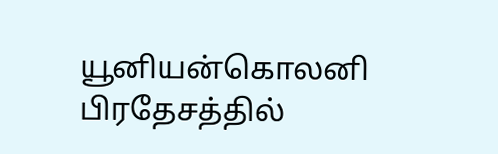யூனியன்கொலனி பிரதேசத்தில்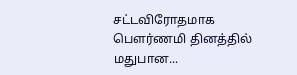சட்டவிரோதமாக பௌர்ணமி தினத்தில் மதுபான...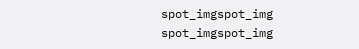spot_imgspot_img
spot_imgspot_img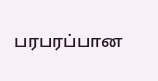பரபரப்பான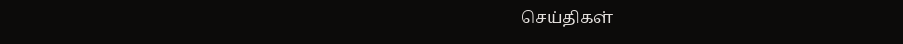செய்திகள்